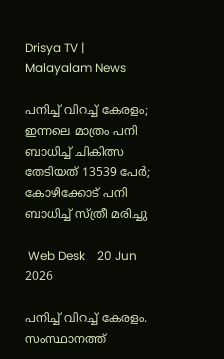Drisya TV | Malayalam News

പനിച്ച് വിറച്ച് കേരളം; ഇന്നലെ മാത്രം പനി ബാധിച്ച് ചികിത്സ തേടിയത് 13539 പേര്‍; കോഴിക്കോട് പനി ബാധിച്ച് സ്ത്രീ മരിച്ചു

 Web Desk    20 Jun 2026

പനിച്ച് വിറച്ച് കേരളം. സംസ്ഥാനത്ത്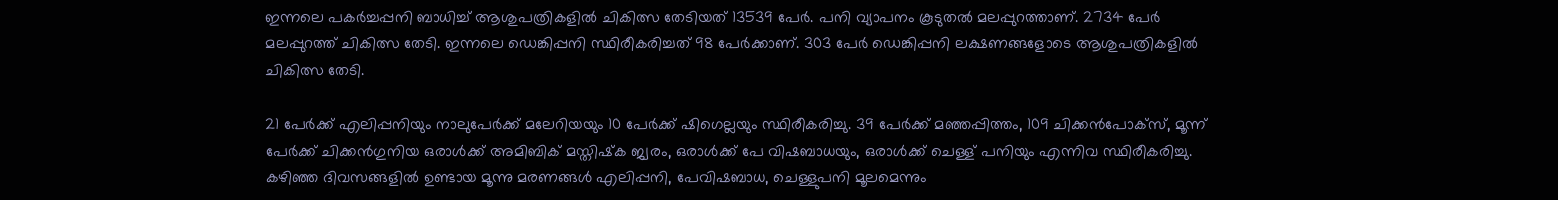ഇന്നലെ പകര്‍ച്ചപ്പനി ബാധിച്ച് ആശുപത്രികളില്‍ ചികിത്സ തേടിയത് 13539 പേര്‍. പനി വ്യാപനം കൂടുതല്‍ മലപ്പുറത്താണ്. 2734 പേര്‍ മലപ്പുറത്ത് ചികിത്സ തേടി. ഇന്നലെ ഡെങ്കിപ്പനി സ്ഥിരീകരിച്ചത് 98 പേര്‍ക്കാണ്. 303 പേര്‍ ഡെങ്കിപ്പനി ലക്ഷണങ്ങളോടെ ആശുപത്രികളില്‍ ചികിത്സ തേടി.

21 പേര്‍ക്ക് എലിപ്പനിയും നാലുപേര്‍ക്ക് മലേറിയയും 10 പേര്‍ക്ക് ഷിഗെല്ലയും സ്ഥിരീകരിച്ചു. 39 പേര്‍ക്ക് മഞ്ഞപ്പിത്തം, 109 ചിക്കന്‍പോക്‌സ്, മൂന്ന് പേര്‍ക്ക് ചിക്കന്‍ഗുനിയ ഒരാള്‍ക്ക് അമിബിക് മസ്തിഷ്‌ക ജ്വരം, ഒരാള്‍ക്ക് പേ വിഷബാധയും, ഒരാള്‍ക്ക് ചെള്ള് പനിയും എന്നിവ സ്ഥിരീകരിച്ചു. കഴിഞ്ഞ ദിവസങ്ങളില്‍ ഉണ്ടായ മൂന്നു മരണങ്ങള്‍ എലിപ്പനി, പേവിഷബാധ, ചെള്ളുപനി മൂലമെന്നും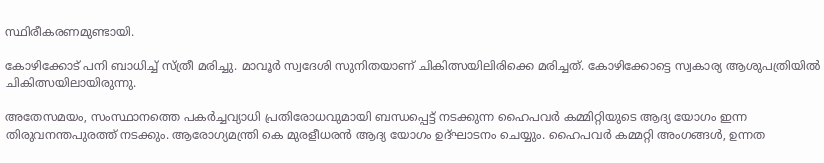സ്ഥിരീകരണമുണ്ടായി.

കോഴിക്കോട് പനി ബാധിച്ച് സ്ത്രീ മരിച്ചു. മാവൂര്‍ സ്വദേശി സുനിതയാണ് ചികിത്സയിലിരിക്കെ മരിച്ചത്. കോഴിക്കോട്ടെ സ്വകാര്യ ആശുപത്രിയില്‍ ചികിത്സയിലായിരുന്നു.

അതേസമയം, സംസ്ഥാനത്തെ പകര്‍ച്ചവ്യാധി പ്രതിരോധവുമായി ബന്ധപ്പെട്ട് നടക്കുന്ന ഹൈപവര്‍ കമ്മിറ്റിയുടെ ആദ്യ യോഗം ഇന്ന തിരുവനന്തപുരത്ത് നടക്കും. ആരോഗ്യമന്ത്രി കെ മുരളീധരന്‍ ആദ്യ യോഗം ഉദ്ഘാടനം ചെയ്യും. ഹൈപവര്‍ കമ്മറ്റി അംഗങ്ങള്‍, ഉന്നത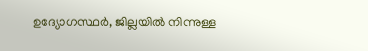ഉദ്യോഗസ്ഥര്‍, ജില്ലയില്‍ നിന്നുള്ള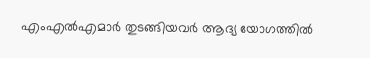എംഎല്‍എമാര്‍ തുടങ്ങിയവര്‍ ആദ്യ യോഗത്തില്‍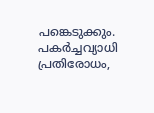പങ്കെടുക്കും. പകര്‍ച്ചവ്യാധി പ്രതിരോധം,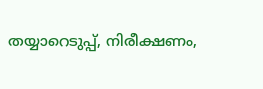തയ്യാറെടുപ്പ്, നിരീക്ഷണം,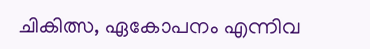ചികിത്സ, ഏകോപനം എന്നിവ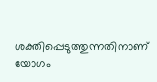ശക്തിപ്പെടുത്തുന്നതിനാണ് യോഗം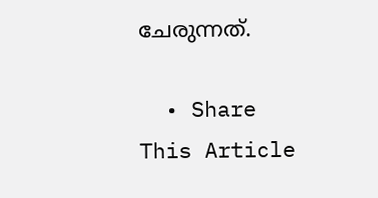ചേരുന്നത്.

  • Share This Article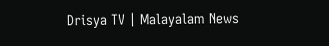Drisya TV | Malayalam News